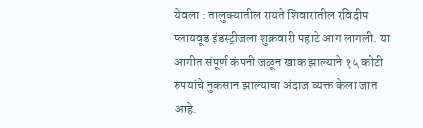येवला : तालुक्यातील रायते शिवारातील रविदीप प्लायवूड इंडस्ट्रीजला शुक्रवारी पहाटे आग लागली. या आगीत संपूर्ण कंपनी जळून खाक झाल्याने १५ कोटी रुपयांचे नुकसान झाल्याचा अंदाज व्यक्त केला जात आहे.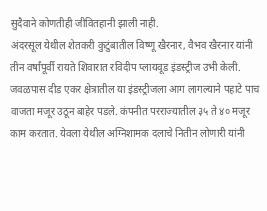सुदैवाने कोणतीही जीवितहानी झाली नाही.
अंदरसूल येथील शेतकरी कुटुंबातील विष्णू खैरनार, वैभव खैरनार यांनी तीन वर्षांपूर्वी रायते शिवारात रविदीप प्लायवूड इंडस्ट्रीज उभी केली. जवळपास दीड एकर क्षेत्रातील या इंडस्ट्रीजला आग लागल्याने पहाटे पाच वाजता मजूर उठून बाहेर पडले. कंपनीत परराज्यातील ३५ ते ४० मजूर काम करतात. येवला येथील अग्निशामक दलाचे नितीन लोणारी यांनी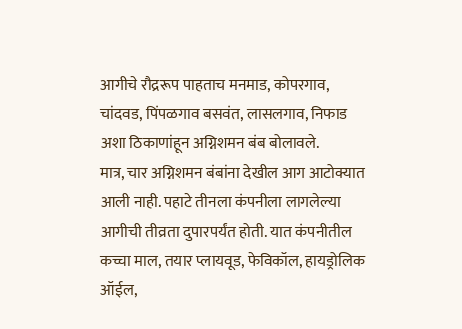आगीचे रौद्ररूप पाहताच मनमाड, कोपरगाव, चांदवड, पिंपळगाव बसवंत, लासलगाव, निफाड अशा ठिकाणांहून अग्निशमन बंब बोलावले.
मात्र, चार अग्निशमन बंबांना देखील आग आटोक्यात आली नाही. पहाटे तीनला कंपनीला लागलेल्या आगीची तीव्रता दुपारपर्यंत होती. यात कंपनीतील कच्चा माल, तयार प्लायवूड, फेविकॉल, हायड्रोलिक ऑईल,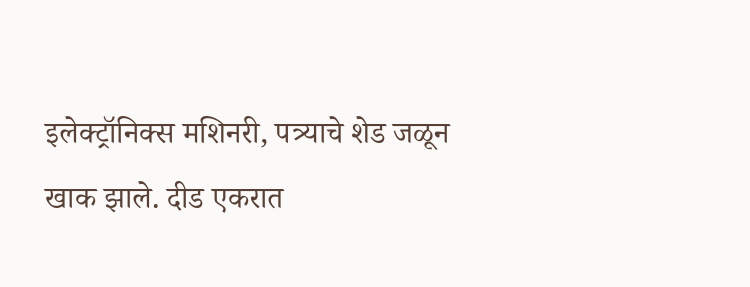इलेक्ट्रॉनिक्स मशिनरी, पत्र्याचे शेड जळून खाक झाले. दीड एकरात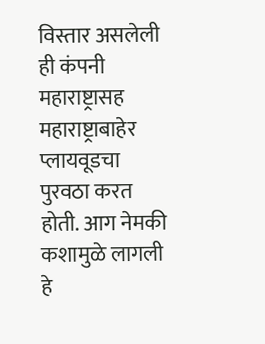विस्तार असलेली ही कंपनी महाराष्ट्रासह महाराष्ट्राबाहेर प्लायवूडचा पुरवठा करत होती. आग नेमकी कशामुळे लागली हे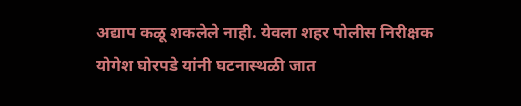अद्याप कळू शकलेले नाही. येवला शहर पोलीस निरीक्षक योगेश घोरपडे यांनी घटनास्थळी जात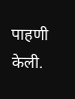पाहणी केली.